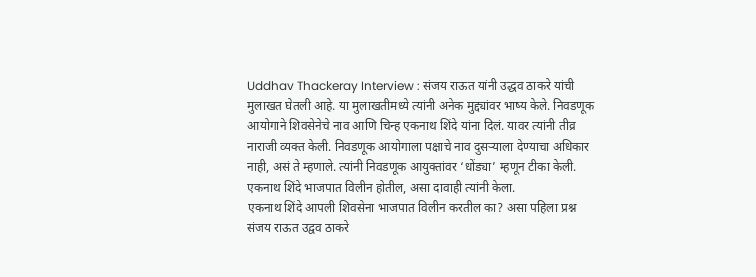Uddhav Thackeray Interview : संजय राऊत यांनी उद्धव ठाकरे यांची मुलाखत घेतली आहे. या मुलाखतीमध्ये त्यांनी अनेक मुद्द्यांवर भाष्य केले. निवडणूक आयोगाने शिवसेनेचे नाव आणि चिन्ह एकनाथ शिंदे यांना दिलं. यावर त्यांनी तीव्र नाराजी व्यक्त केली. निवडणूक आयोगाला पक्षाचे नाव दुसऱ्याला देण्याचा अधिकार नाही, असं ते म्हणाले. त्यांनी निवडणूक आयुक्तांवर ‘धोंड्या’ म्हणून टीका केली. एकनाथ शिंदे भाजपात विलीन होतील, असा दावाही त्यांनी केला.
एकनाथ शिंदे आपली शिवसेना भाजपात विलीन करतील का? असा पहिला प्रश्न संजय राऊत उद्वव ठाकरे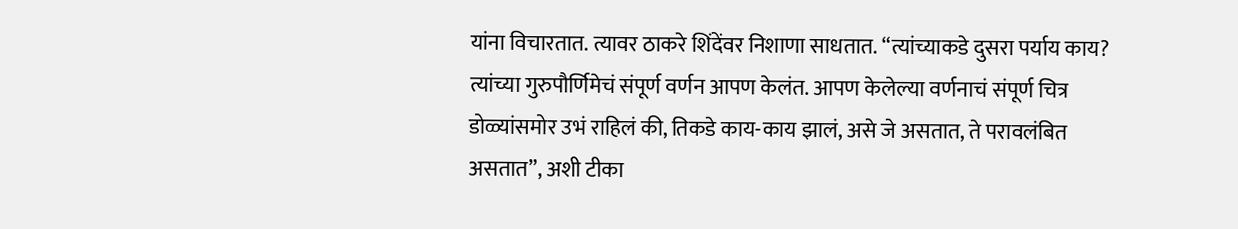यांना विचारतात. त्यावर ठाकरे शिंदेंवर निशाणा साधतात. “त्यांच्याकडे दुसरा पर्याय काय? त्यांच्या गुरुपौर्णिमेचं संपूर्ण वर्णन आपण केलंत. आपण केलेल्या वर्णनाचं संपूर्ण चित्र डोळ्यांसमोर उभं राहिलं की, तिकडे काय-काय झालं, असे जे असतात, ते परावलंबित असतात”, अशी टीका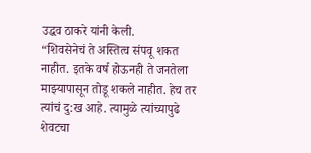उद्धव ठाकरे यांनी केली.
“शिवसेनेचं ते अस्तित्व संपवू शकत नाहीत. इतके वर्ष होऊनही ते जनतेला माझ्यापासून तोडू शकले नाहीत. हेच तर त्यांचं दु:ख आहे. त्यामुळे त्यांच्यापुढे शेवटचा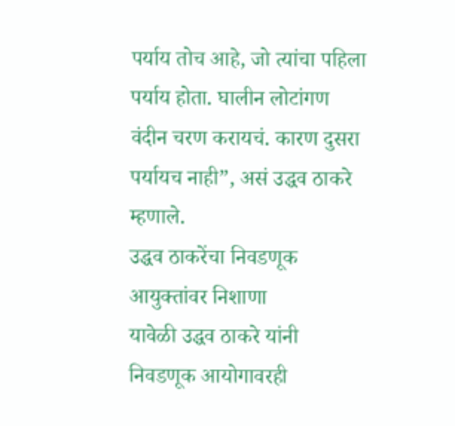पर्याय तोच आहे, जो त्यांचा पहिला पर्याय होता. घालीन लोटांगण वंदीन चरण करायचं. कारण दुसरा पर्यायच नाही”, असं उद्धव ठाकरे म्हणाले.
उद्धव ठाकरेंचा निवडणूक आयुक्तांवर निशाणा
यावेळी उद्धव ठाकरे यांनी निवडणूक आयोगावरही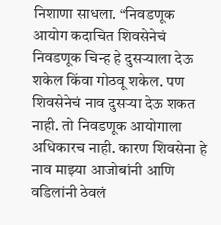निशाणा साधला. “निवडणूक आयोग कदाचित शिवसेनेचं निवडणूक चिन्ह हे दुसऱ्याला देऊ शकेल किंवा गोठवू शकेल. पण शिवसेनेचं नाव दुसऱ्या देऊ शकत नाही. तो निवडणूक आयोगाला अधिकारच नाही. कारण शिवसेना हे नाव माझ्या आजोबांनी आणि वडिलांनी ठेवलं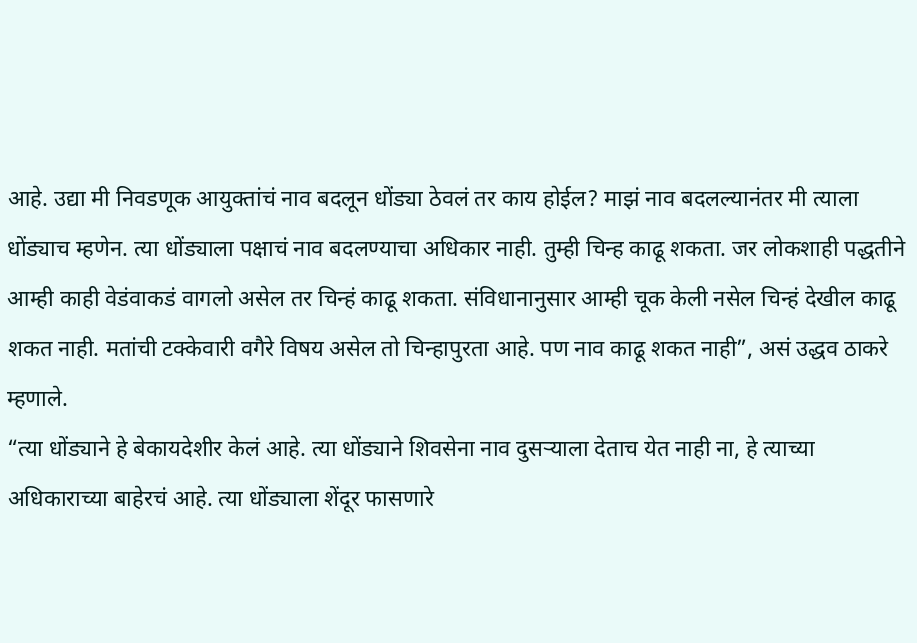आहे. उद्या मी निवडणूक आयुक्तांचं नाव बदलून धोंड्या ठेवलं तर काय होईल? माझं नाव बदलल्यानंतर मी त्याला धोंड्याच म्हणेन. त्या धोंड्याला पक्षाचं नाव बदलण्याचा अधिकार नाही. तुम्ही चिन्ह काढू शकता. जर लोकशाही पद्धतीने आम्ही काही वेडंवाकडं वागलो असेल तर चिन्हं काढू शकता. संविधानानुसार आम्ही चूक केली नसेल चिन्हं देखील काढू शकत नाही. मतांची टक्केवारी वगैरे विषय असेल तो चिन्हापुरता आहे. पण नाव काढू शकत नाही”, असं उद्धव ठाकरे म्हणाले.
“त्या धोंड्याने हे बेकायदेशीर केलं आहे. त्या धोंड्याने शिवसेना नाव दुसऱ्याला देताच येत नाही ना, हे त्याच्या अधिकाराच्या बाहेरचं आहे. त्या धोंड्याला शेंदूर फासणारे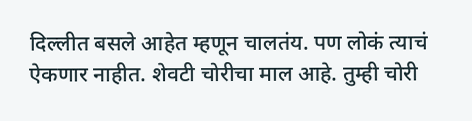दिल्लीत बसले आहेत म्हणून चालतंय. पण लोकं त्याचं ऐकणार नाहीत. शेवटी चोरीचा माल आहे. तुम्ही चोरी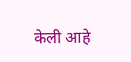केली आहे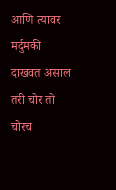आणि त्यावर मर्दुमकी दाखवत असाल तरी चोर तो चोरच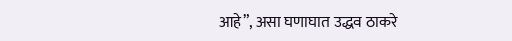आहे”, असा घणाघात उद्धव ठाकरे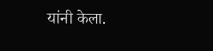यांनी केला.